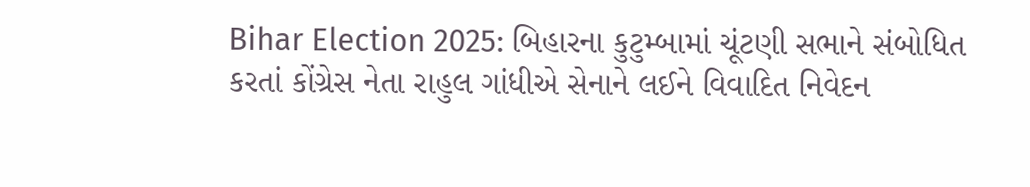Bihar Election 2025: બિહારના કુટુમ્બામાં ચૂંટણી સભાને સંબોધિત કરતાં કોંગ્રેસ નેતા રાહુલ ગાંધીએ સેનાને લઈને વિવાદિત નિવેદન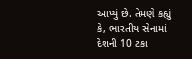આપ્યું છે. તેમણે કહ્યું કે, ભારતીય સેનામાં દેશની 10 ટકા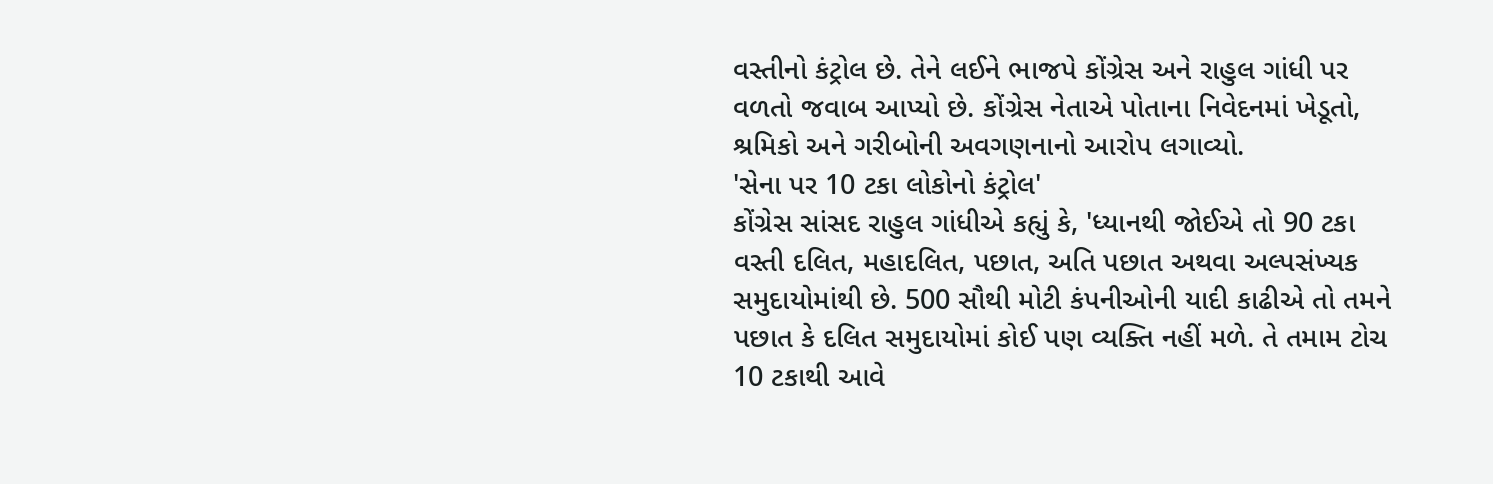વસ્તીનો કંટ્રોલ છે. તેને લઈને ભાજપે કોંગ્રેસ અને રાહુલ ગાંધી પર વળતો જવાબ આપ્યો છે. કોંગ્રેસ નેતાએ પોતાના નિવેદનમાં ખેડૂતો, શ્રમિકો અને ગરીબોની અવગણનાનો આરોપ લગાવ્યો.
'સેના પર 10 ટકા લોકોનો કંટ્રોલ'
કોંગ્રેસ સાંસદ રાહુલ ગાંધીએ કહ્યું કે, 'ધ્યાનથી જોઈએ તો 90 ટકા વસ્તી દલિત, મહાદલિત, પછાત, અતિ પછાત અથવા અલ્પસંખ્યક સમુદાયોમાંથી છે. 500 સૌથી મોટી કંપનીઓની યાદી કાઢીએ તો તમને પછાત કે દલિત સમુદાયોમાં કોઈ પણ વ્યક્તિ નહીં મળે. તે તમામ ટોચ 10 ટકાથી આવે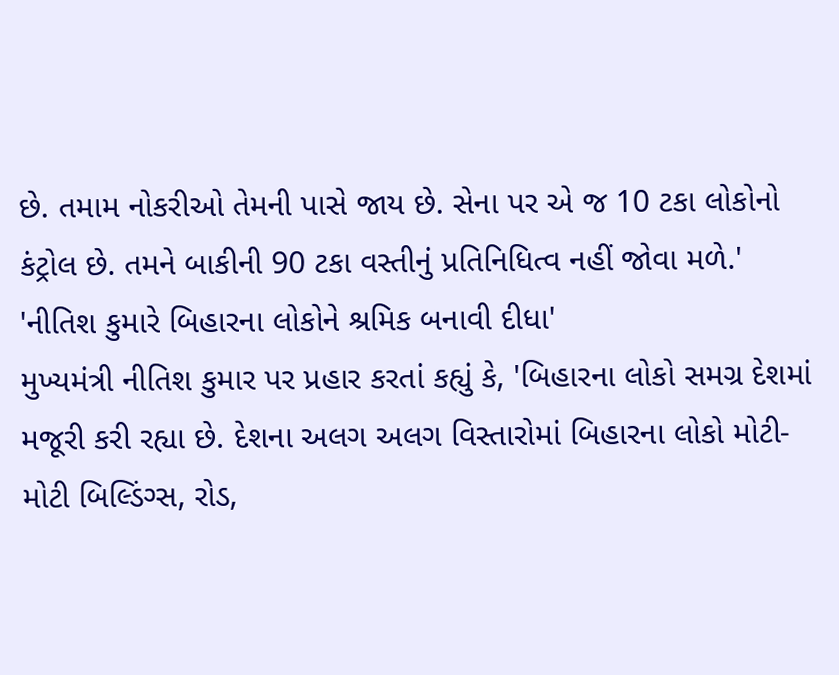છે. તમામ નોકરીઓ તેમની પાસે જાય છે. સેના પર એ જ 10 ટકા લોકોનો કંટ્રોલ છે. તમને બાકીની 90 ટકા વસ્તીનું પ્રતિનિધિત્વ નહીં જોવા મળે.'
'નીતિશ કુમારે બિહારના લોકોને શ્રમિક બનાવી દીધા'
મુખ્યમંત્રી નીતિશ કુમાર પર પ્રહાર કરતાં કહ્યું કે, 'બિહારના લોકો સમગ્ર દેશમાં મજૂરી કરી રહ્યા છે. દેશના અલગ અલગ વિસ્તારોમાં બિહારના લોકો મોટી-મોટી બિલ્ડિંગ્સ, રોડ,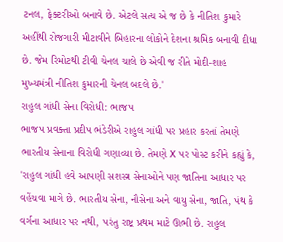ટનલ, ફેક્ટરીઓ બનાવે છે. એટલે સત્ય એ જ છે કે નીતિશ કુમારે અહીંથી રોજગારી મીટાવીને બિહારના લોકોને દેશના શ્રમિક બનાવી દીધા છે. જેમ રિમોટથી ટીવી ચેનલ ચાલે છે એવી જ રીતે મોદી-શાહ મુખ્યમંત્રી નીતિશ કુમારની ચેનલ બદલે છે.'
રાહુલ ગાંધી સેના વિરોધી: ભાજપ
ભાજપ પ્રવક્તા પ્રદીપ ભંડેરીએ રાહુલ ગાંધી પર પ્રહાર કરતાં તેમણે ભારતીય સેનાના વિરોધી ગણાવ્યા છે. તેમણે X પર પોસ્ટ કરીને કહ્યું કે, 'રાહુલ ગાંધી હવે આપણી સશસ્ત્ર સેનાઓને પણ જાતિના આધાર પર વહેંચવા માગે છે. ભારતીય સેના, નૌસેના અને વાયુ સેના, જાતિ, પંથ કે વર્ગના આધાર પર નથી, પરંતુ રાષ્ટ્ર પ્રથમ માટે ઊભી છે. રાહુલ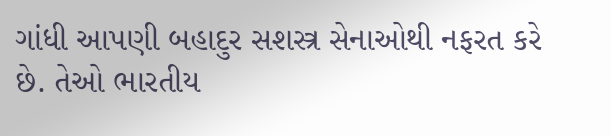ગાંધી આપણી બહાદુર સશસ્ત્ર સેનાઓથી નફરત કરે છે. તેઓ ભારતીય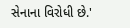સેનાના વિરોધી છે.'